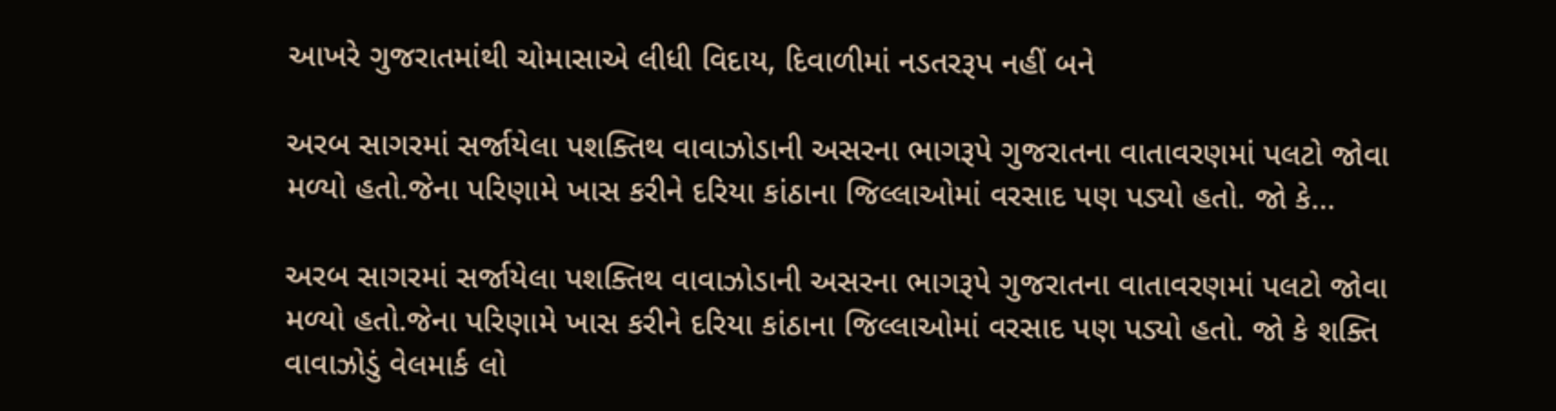આખરે ગુજરાતમાંથી ચોમાસાએ લીધી વિદાય, દિવાળીમાં નડતરરૂપ નહીં બને

અરબ સાગરમાં સર્જાયેલા પશક્તિથ વાવાઝોડાની અસરના ભાગરૂપે ગુજરાતના વાતાવરણમાં પલટો જોવા મળ્યો હતો.જેના પરિણામે ખાસ કરીને દરિયા કાંઠાના જિલ્લાઓમાં વરસાદ પણ પડ્યો હતો. જો કે…

અરબ સાગરમાં સર્જાયેલા પશક્તિથ વાવાઝોડાની અસરના ભાગરૂપે ગુજરાતના વાતાવરણમાં પલટો જોવા મળ્યો હતો.જેના પરિણામે ખાસ કરીને દરિયા કાંઠાના જિલ્લાઓમાં વરસાદ પણ પડ્યો હતો. જો કે શક્તિ વાવાઝોડું વેલમાર્ક લો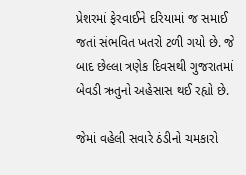પ્રેશરમાં ફેરવાઈને દરિયામાં જ સમાઈ જતાં સંભવિત ખતરો ટળી ગયો છે. જે બાદ છેલ્લા ત્રણેક દિવસથી ગુજરાતમાં બેવડી ઋતુનો અહેસાસ થઈ રહ્યો છે.

જેમાં વહેલી સવારે ઠંડીનો ચમકારો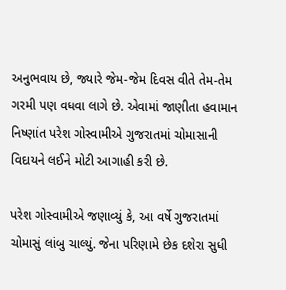અનુભવાય છે, જ્યારે જેમ-જેમ દિવસ વીતે તેમ-તેમ ગરમી પણ વધવા લાગે છે. એવામાં જાણીતા હવામાન નિષ્ણાંત પરેશ ગોસ્વામીએ ગુજરાતમાં ચોમાસાની વિદાયને લઈને મોટી આગાહી કરી છે.

પરેશ ગોસ્વામીએ જણાવ્યું કે, આ વર્ષે ગુજરાતમાં ચોમાસું લાંબુ ચાલ્યું. જેના પરિણામે છેક દશેરા સુધી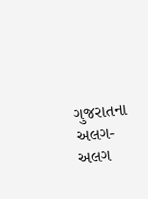ગુજરાતના અલગ-અલગ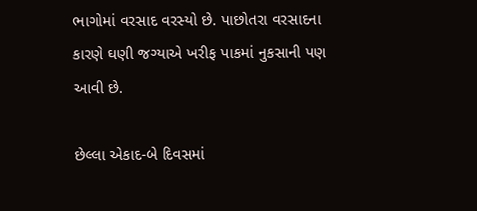ભાગોમાં વરસાદ વરસ્યો છે. પાછોતરા વરસાદના કારણે ઘણી જગ્યાએ ખરીફ પાકમાં નુકસાની પણ આવી છે.

છેલ્લા એકાદ-બે દિવસમાં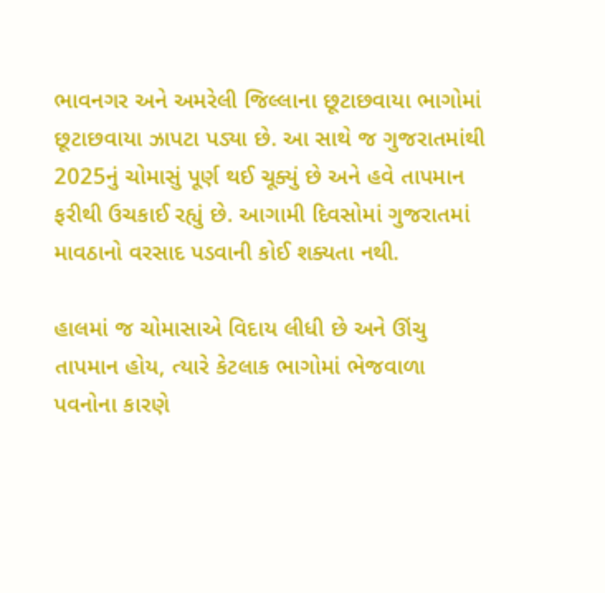ભાવનગર અને અમરેલી જિલ્લાના છૂટાછવાયા ભાગોમાં છૂટાછવાયા ઝાપટા પડ્યા છે. આ સાથે જ ગુજરાતમાંથી 2025નું ચોમાસું પૂર્ણ થઈ ચૂક્યું છે અને હવે તાપમાન ફરીથી ઉચકાઈ રહ્યું છે. આગામી દિવસોમાં ગુજરાતમાં માવઠાનો વરસાદ પડવાની કોઈ શક્યતા નથી.

હાલમાં જ ચોમાસાએ વિદાય લીધી છે અને ઊંચુ તાપમાન હોય, ત્યારે કેટલાક ભાગોમાં ભેજવાળા પવનોના કારણે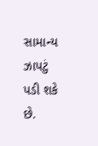સામાન્ય ઝાપટું પડી શકે છે.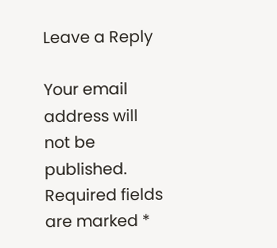Leave a Reply

Your email address will not be published. Required fields are marked *